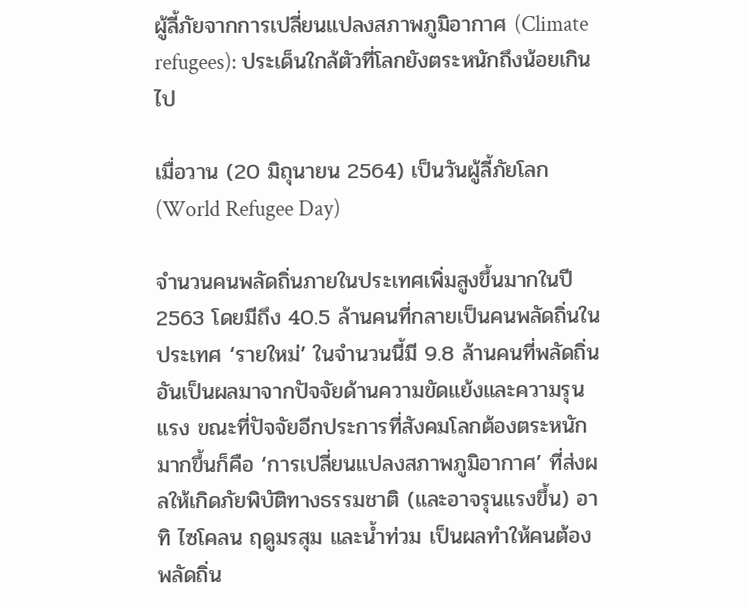ผู้ลี้ภัยจากการเปลี่ยนแปลงสภาพภูมิอากาศ (Climate refugees): ประเด็นใกล้ตัวที่โลกยังตระหนักถึงน้อยเกินไป

เมื่อวาน (20 มิถุนายน 2564) เป็นวันผู้ลี้ภัยโลก (World Refugee Day)

จำนวนคนพลัดถิ่นภายในประเทศเพิ่มสูงขึ้นมากในปี 2563 โดยมีถึง 40.5 ล้านคนที่กลายเป็นคนพลัดถิ่นในประเทศ ‘รายใหม่’ ในจำนวนนี้มี 9.8 ล้านคนที่พลัดถิ่นอันเป็นผลมาจากปัจจัยด้านความขัดแย้งและความรุนแรง ขณะที่ปัจจัยอีกประการที่สังคมโลกต้องตระหนักมากขึ้นก็คือ ‘การเปลี่ยนแปลงสภาพภูมิอากาศ’ ที่ส่งผลให้เกิดภัยพิบัติทางธรรมชาติ (และอาจรุนแรงขึ้น) อาทิ ไซโคลน ฤดูมรสุม และน้ำท่วม เป็นผลทำให้คนต้องพลัดถิ่น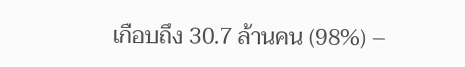เกือบถึง 30.7 ล้านคน (98%) –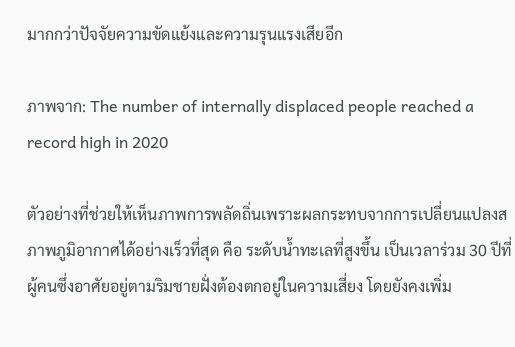มากกว่าปัจจัยความขัดแย้งและความรุนแรงเสียอีก

ภาพจาก: The number of internally displaced people reached a record high in 2020

ตัวอย่างที่ช่วยให้เห็นภาพการพลัดถิ่นเพราะผลกระทบจากการเปลี่ยนแปลงสภาพภูมิอากาศได้อย่างเร็วที่สุด คือ ระดับน้ำทะเลที่สูงขึ้น เป็นเวลาร่วม 30 ปีที่ผู้คนซึ่งอาศัยอยู่ตามริมชายฝั่งต้องตกอยู่ในความเสี่ยง โดยยังคงเพิ่ม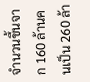จำนวนขึ้นจาก 160 ล้านคนเป็น 260 ล้า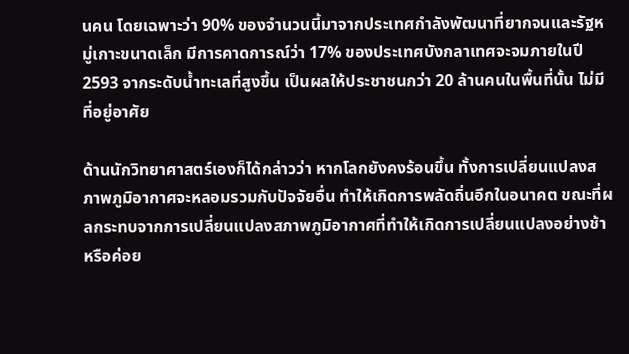นคน โดยเฉพาะว่า 90% ของจำนวนนี้มาจากประเทศกำลังพัฒนาที่ยากจนและรัฐหมู่เกาะขนาดเล็ก มีการคาดการณ์ว่า 17% ของประเทศบังกลาเทศจะจมภายในปี 2593 จากระดับน้ำทะเลที่สูงขึ้น เป็นผลให้ประชาชนกว่า 20 ล้านคนในพื้นที่นั้น ไม่มีที่อยู่อาศัย

ด้านนักวิทยาศาสตร์เองก็ได้กล่าวว่า หากโลกยังคงร้อนขึ้น ทั้งการเปลี่ยนแปลงสภาพภูมิอากาศจะหลอมรวมกับปัจจัยอื่น ทำให้เกิดการพลัดถิ่นอีกในอนาคต ขณะที่ผลกระทบจากการเปลี่ยนแปลงสภาพภูมิอากาศที่ทำให้เกิดการเปลี่ยนแปลงอย่างช้าหรือค่อย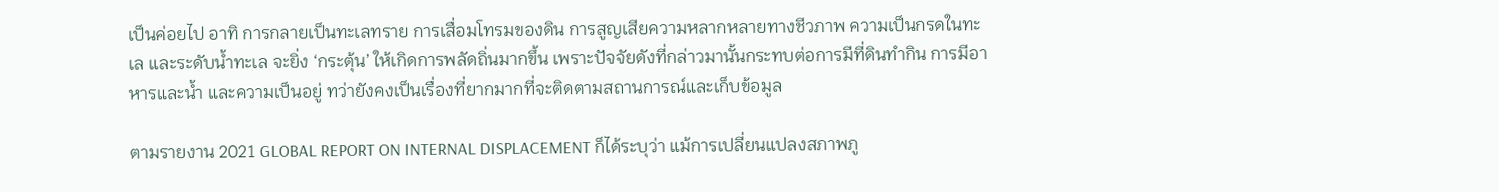เป็นค่อยไป อาทิ การกลายเป็นทะเลทราย การเสื่อมโทรมของดิน การสูญเสียความหลากหลายทางชีวภาพ ความเป็นกรดในทะเล และระดับน้ำทะเล จะยิ่ง ‘กระตุ้น’ ให้เกิดการพลัดถิ่นมากขึ้น เพราะปัจจัยดังที่กล่าวมานั้นกระทบต่อการมีที่ดินทำกิน การมีอาหารและน้ำ และความเป็นอยู่ ทว่ายังคงเป็นเรื่องที่ยากมากที่จะติดตามสถานการณ์และเก็บข้อมูล

ตามรายงาน 2021 GLOBAL REPORT ON INTERNAL DISPLACEMENT ก็ได้ระบุว่า แม้การเปลี่ยนแปลงสภาพภู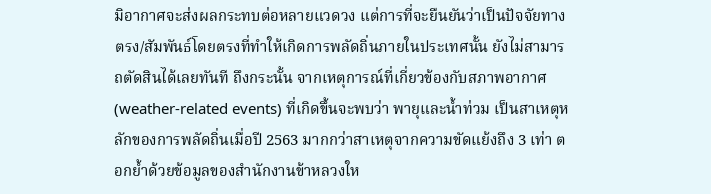มิอากาศจะส่งผลกระทบต่อหลายแวดวง แต่การที่จะยืนยันว่าเป็นปัจจัยทางตรง/สัมพันธ์โดยตรงที่ทำให้เกิดการพลัดถิ่นภายในประเทศนั้น ยังไม่สามารถตัดสินได้เลยทันที ถึงกระนั้น จากเหตุการณ์ที่เกี่ยวข้องกับสภาพอากาศ (weather-related events) ที่เกิดขึ้นจะพบว่า พายุและน้ำท่วม เป็นสาเหตุหลักของการพลัดถิ่นเมื่อปี 2563 มากกว่าสาเหตุจากความขัดแย้งถึง 3 เท่า ตอกย้ำด้วยข้อมูลของสำนักงานข้าหลวงให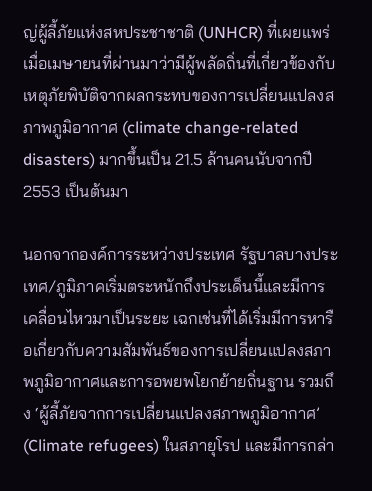ญ่ผู้ลี้ภัยแห่งสหประชาชาติ (UNHCR) ที่เผยแพร่เมื่อเมษายนที่ผ่านมาว่ามีผู้พลัดถิ่นที่เกี่ยวข้องกับเหตุภัยพิบัติจากผลกระทบของการเปลี่ยนแปลงสภาพภูมิอากาศ (climate change-related disasters) มากขึ้นเป็น 21.5 ล้านคนนับจากปี 2553 เป็นต้นมา

นอกจากองค์การระหว่างประเทศ รัฐบาลบางประเทศ/ภูมิภาคเริ่มตระหนักถึงประเด็นนี้และมีการเคลื่อนไหวมาเป็นระยะ เฉกเช่นที่ได้เริ่มมีการหารือเกี่ยวกับความสัมพันธ์ของการเปลี่ยนแปลงสภาพภูมิอากาศและการอพยพโยกย้ายถิ่นฐาน รวมถึง ‘ผู้ลี้ภัยจากการเปลี่ยนแปลงสภาพภูมิอากาศ’ (Climate refugees) ในสภายุโรป และมีการกล่า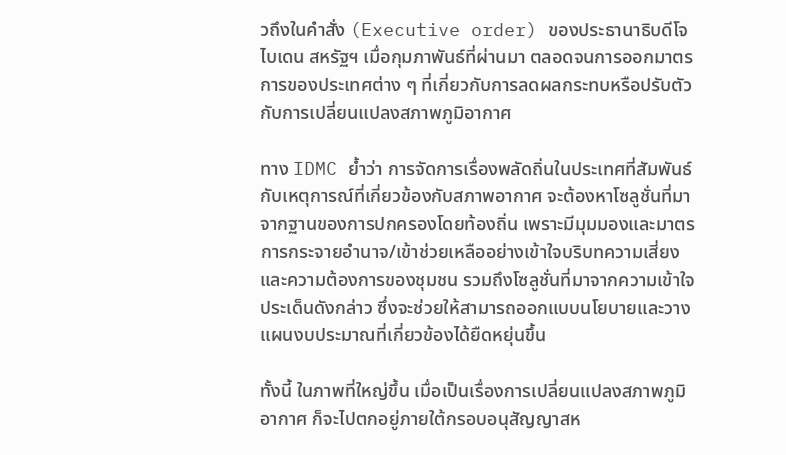วถึงในคำสั่ง (Executive order) ของประธานาธิบดีโจไบเดน สหรัฐฯ เมื่อกุมภาพันธ์ที่ผ่านมา ตลอดจนการออกมาตรการของประเทศต่าง ๆ ที่เกี่ยวกับการลดผลกระทบหรือปรับตัวกับการเปลี่ยนแปลงสภาพภูมิอากาศ

ทาง IDMC ย้ำว่า การจัดการเรื่องพลัดถิ่นในประเทศที่สัมพันธ์กับเหตุการณ์ที่เกี่ยวข้องกับสภาพอากาศ จะต้องหาโซลูชั่นที่มาจากฐานของการปกครองโดยท้องถิ่น เพราะมีมุมมองและมาตรการกระจายอำนาจ/เข้าช่วยเหลืออย่างเข้าใจบริบทความเสี่ยงและความต้องการของชุมชน รวมถึงโซลูชั่นที่มาจากความเข้าใจประเด็นดังกล่าว ซึ่งจะช่วยให้สามารถออกแบบนโยบายและวางแผนงบประมาณที่เกี่ยวข้องได้ยืดหยุ่นขึ้น

ทั้งนี้ ในภาพที่ใหญ่ขึ้น เมื่อเป็นเรื่องการเปลี่ยนแปลงสภาพภูมิอากาศ ก็จะไปตกอยู่ภายใต้กรอบอนุสัญญาสห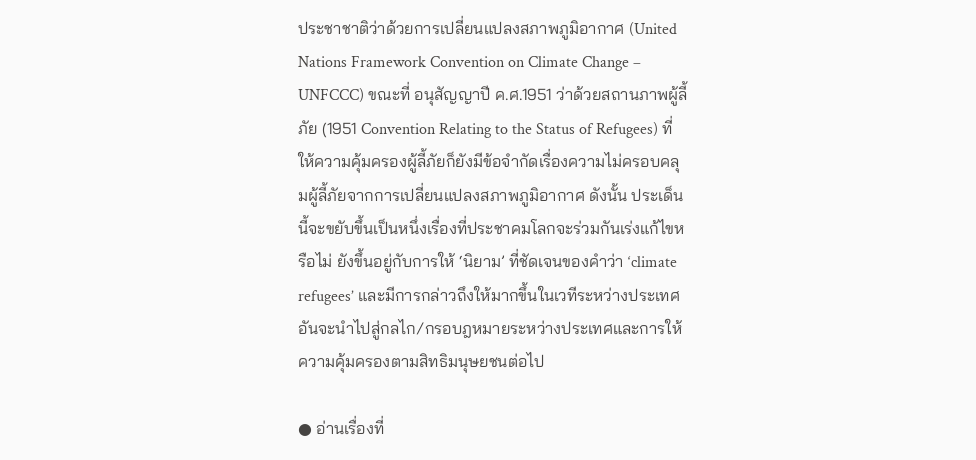ประชาชาติว่าด้วยการเปลี่ยนแปลงสภาพภูมิอากาศ (United Nations Framework Convention on Climate Change – UNFCCC) ขณะที่ อนุสัญญาปี ค.ศ.1951 ว่าด้วยสถานภาพผู้ลี้ภัย (1951 Convention Relating to the Status of Refugees) ที่ให้ความคุ้มครองผู้ลี้ภัยก็ยังมีข้อจำกัดเรื่องความไม่ครอบคลุมผู้ลี้ภัยจากการเปลี่ยนแปลงสภาพภูมิอากาศ ดังนั้น ประเด็นนี้จะขยับขึ้นเป็นหนึ่งเรื่องที่ประชาคมโลกจะร่วมกันเร่งแก้ไขหรือไม่ ยังขึ้นอยู่กับการให้ ‘นิยาม’ ที่ชัดเจนของคำว่า ‘climate refugees’ และมีการกล่าวถึงให้มากขึ้นในเวทีระหว่างประเทศ อันจะนำไปสู่กลไก/กรอบฎหมายระหว่างประเทศและการให้ความคุ้มครองตามสิทธิมนุษยชนต่อไป

● อ่านเรื่องที่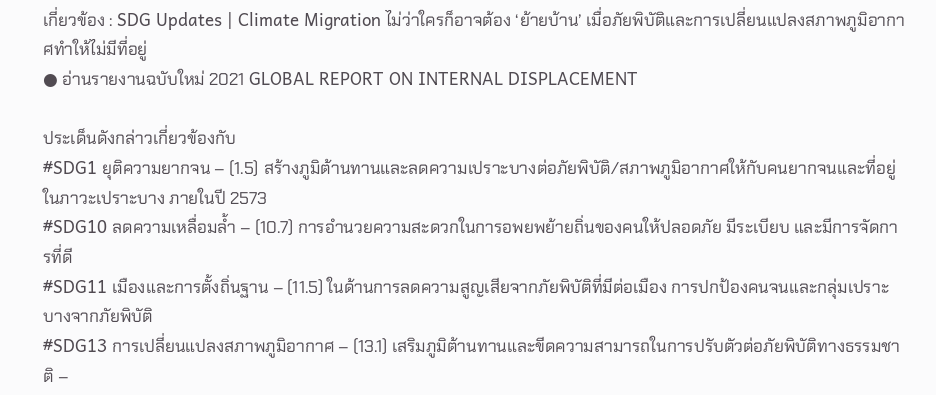เกี่ยวข้อง : SDG Updates | Climate Migration ไม่ว่าใครก็อาจต้อง ‘ย้ายบ้าน’ เมื่อภัยพิบัติและการเปลี่ยนแปลงสภาพภูมิอากาศทำให้ไม่มีที่อยู่
● อ่านรายงานฉบับใหม่ 2021 GLOBAL REPORT ON INTERNAL DISPLACEMENT

ประเด็นดังกล่าวเกี่ยวข้องกับ
#SDG1 ยุติความยากจน – (1.5) สร้างภูมิต้านทานและลดความเปราะบางต่อภัยพิบัติ/สภาพภูมิอากาศให้กับคนยากจนและที่อยู่ในภาวะเปราะบาง ภายในปี 2573
#SDG10 ลดความเหลื่อมล้ำ – (10.7) การอำนวยความสะดวกในการอพยพย้ายถิ่นของคนให้ปลอดภัย มีระเบียบ และมีการจัดการที่ดี
#SDG11 เมืองและการตั้งถิ่นฐาน – (11.5) ในด้านการลดความสูญเสียจากภัยพิบัติที่มีต่อเมือง การปกป้องคนจนและกลุ่มเปราะบางจากภัยพิบัติ
#SDG13 การเปลี่ยนแปลงสภาพภูมิอากาศ – (13.1) เสริมภูมิต้านทานและขีดความสามารถในการปรับตัวต่อภัยพิบัติทางธรรมชาติ –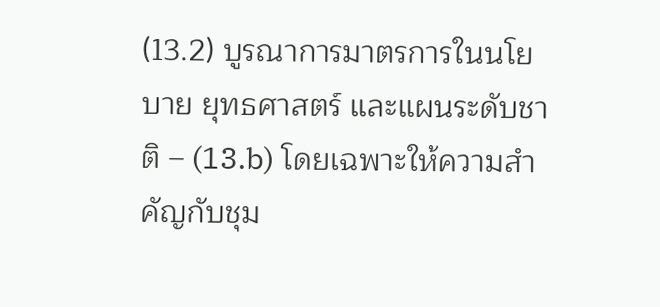(13.2) บูรณาการมาตรการในนโยบาย ยุทธศาสตร์ และแผนระดับชาติ – (13.b) โดยเฉพาะให้ความสำคัญกับชุม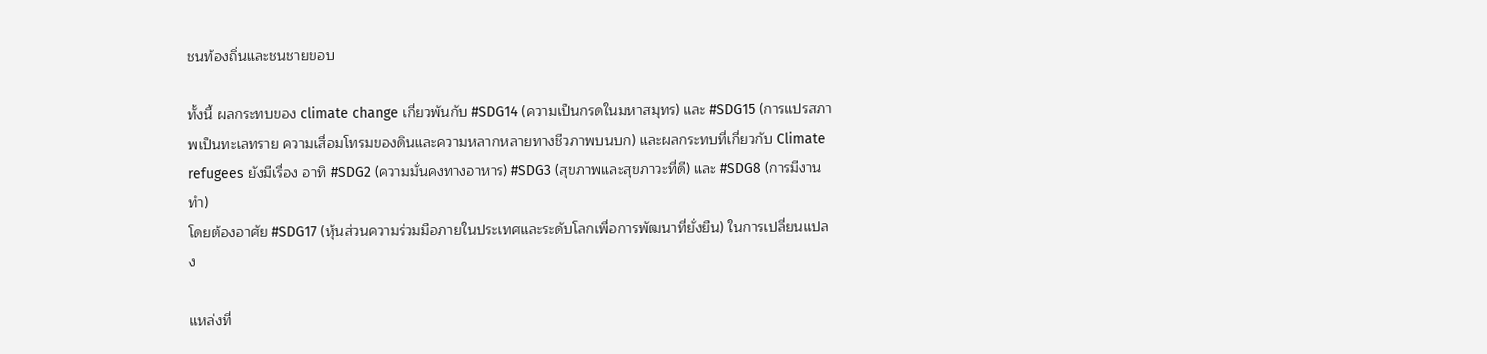ชนท้องถิ่นและชนชายขอบ

ทั้งนี้ ผลกระทบของ climate change เกี่ยวพันกับ #SDG14 (ความเป็นกรดในมหาสมุทร) และ #SDG15 (การแปรสภาพเป็นทะเลทราย ความเสื่อมโทรมของดินและความหลากหลายทางชีวภาพบนบก) และผลกระทบที่เกี่ยวกับ Climate refugees ยังมีเรื่อง อาทิ #SDG2 (ความมั่นคงทางอาหาร) #SDG3 (สุขภาพและสุขภาวะที่ดี) และ #SDG8 (การมีงานทำ)
โดยต้องอาศัย #SDG17 (หุ้นส่วนความร่วมมือภายในประเทศและระดับโลกเพื่อการพัฒนาที่ยั่งยืน) ในการเปลี่ยนแปลง

แหล่งที่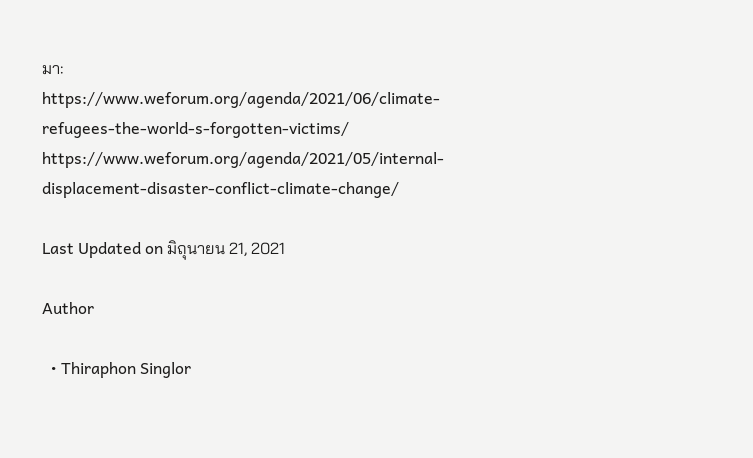มา:
https://www.weforum.org/agenda/2021/06/climate-refugees-the-world-s-forgotten-victims/
https://www.weforum.org/agenda/2021/05/internal-displacement-disaster-conflict-climate-change/

Last Updated on มิถุนายน 21, 2021

Author

  • Thiraphon Singlor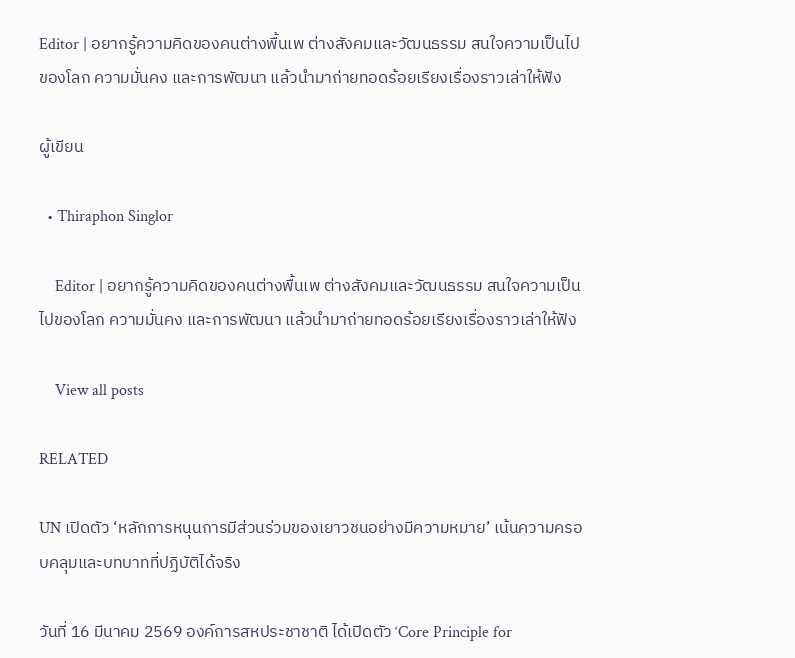Editor | อยากรู้ความคิดของคนต่างพื้นเพ ต่างสังคมและวัฒนธรรม สนใจความเป็นไปของโลก ความมั่นคง และการพัฒนา แล้วนำมาถ่ายทอดร้อยเรียงเรื่องราวเล่าให้ฟัง

ผู้เขียน

  • Thiraphon Singlor

    Editor | อยากรู้ความคิดของคนต่างพื้นเพ ต่างสังคมและวัฒนธรรม สนใจความเป็นไปของโลก ความมั่นคง และการพัฒนา แล้วนำมาถ่ายทอดร้อยเรียงเรื่องราวเล่าให้ฟัง

    View all posts

RELATED

UN เปิดตัว ‘หลักการหนุนการมีส่วนร่วมของเยาวชนอย่างมีความหมาย’ เน้นความครอบคลุมและบทบาทที่ปฏิบัติได้จริง

วันที่ 16 มีนาคม 2569 องค์การสหประชาชาติ ได้เปิดตัว ‘Core Principle for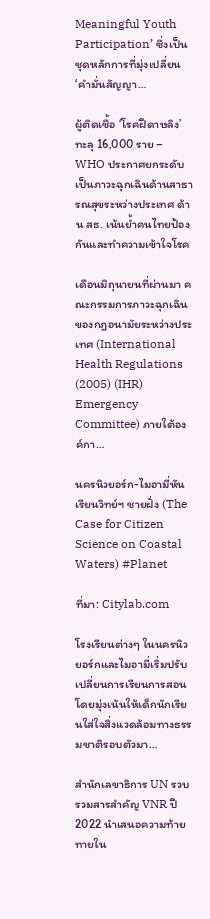Meaningful Youth Participation’ ซึ่งเป็นชุดหลักการที่มุ่งเปลี่ยน ‘คำมั่นสัญญา…

ผู้ติดเชื้อ ‘โรคฝีดาษลิง’ ทะลุ 16,000 ราย – WHO ประกาศยกระดับเป็นภาวะฉุกเฉินด้านสาธารณสุขระหว่างประเทศ ด้าน สธ. เน้นย้ำคนไทยป้องกันและทำความเข้าใจโรค

เดือนมิถุนายนที่ผ่านมา คณะกรรมการภาวะฉุกเฉินของกฎอนามัยระหว่างประเทศ (International Health Regulations (2005) (IHR) Emergency Committee) ภายใต้องค์กา…

นครนิวยอร์ก-ไมอามี่หันเรียนวิทย์ฯ ชายฝั่ง (The Case for Citizen Science on Coastal Waters) #Planet

ที่มา: Citylab.com

โรงเรียนต่างๆ ในนครนิวยอร์กและไมอามี่เริ่มปรับเปลี่ยนการเรียนการสอนโดยมุ่งเน้นให้เด็กนักเรียนใส่ใจสิ่งแวดล้อมทางธรรมชาติรอบตัวมา…

สำนักเลขาธิการ UN รวบรวมสารสำคัญ VNR ปี 2022 นำเสนอความท้ายทายใน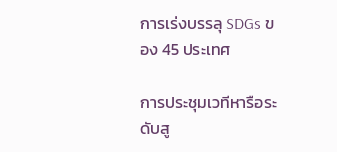การเร่งบรรลุ SDGs ของ 45 ประเทศ

การประชุมเวทีหารือระดับสู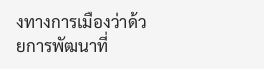งทางการเมืองว่าด้วยการพัฒนาที่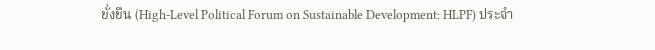ยั่งยืน (High-Level Political Forum on Sustainable Development: HLPF) ประจำ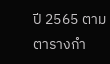ปี 2565 ตามตารางกำ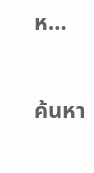ห…

ค้นหา